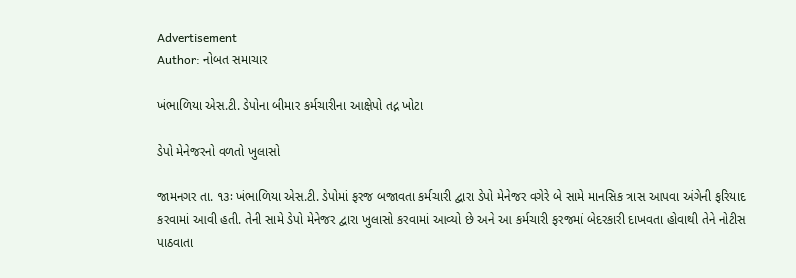Advertisement
Author: નોબત સમાચાર

ખંભાળિયા એસ.ટી. ડેપોના બીમાર કર્મચારીના આક્ષેપો તદ્ન ખોટા

ડેપો મેનેજરનો વળતો ખુલાસો

જામનગર તા. ૧૩ઃ ખંભાળિયા એસ.ટી. ડેપોમાં ફરજ બજાવતા કર્મચારી દ્વારા ડેપો મેનેજર વગેરે બે સામે માનસિક ત્રાસ આપવા અંગેની ફરિયાદ કરવામાં આવી હતી. તેની સામે ડેપો મેનેજર દ્વારા ખુલાસો કરવામાં આવ્યો છે અને આ કર્મચારી ફરજમાં બેદરકારી દાખવતા હોવાથી તેને નોટીસ પાઠવાતા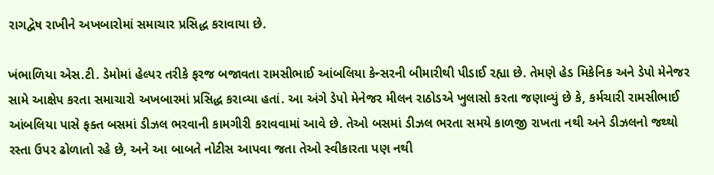રાગદ્વેષ રાખીને અખબારોમાં સમાચાર પ્રસિદ્ધ કરાવાયા છે.

ખંભાળિયા એસ.ટી. ડેમોમાં હેલ્પર તરીકે ફરજ બજાવતા રામસીભાઈ આંબલિયા કેન્સરની બીમારીથી પીડાઈ રહ્યા છે. તેમણે હેડ મિકેનિક અને ડેપો મેનેજર સામે આક્ષેપ કરતા સમાચારો અખબારમાં પ્રસિદ્ધ કરાવ્યા હતાં. આ અંગે ડેપો મેનેજર મીલન રાઠોડએ ખુલાસો કરતા જણાવ્યું છે કે, કર્મચારી રામસીભાઈ આંબલિયા પાસે ફક્ત બસમાં ડીઝલ ભરવાની કામગીરી કરાવવામાં આવે છે. તેઓ બસમાં ડીઝલ ભરતા સમયે કાળજી રાખતા નથી અને ડીઝલનો જથ્થો રસ્તા ઉપર ઢોળાતો રહે છે, અને આ બાબતે નોટીસ આપવા જતા તેઓ સ્વીકારતા પણ નથી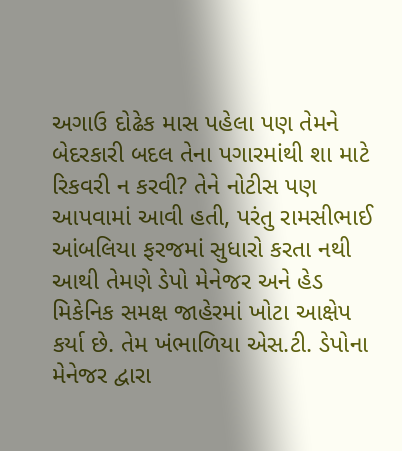અગાઉ દોઢેક માસ પહેલા પણ તેમને બેદરકારી બદલ તેના પગારમાંથી શા માટે રિકવરી ન કરવી? તેને નોટીસ પણ આપવામાં આવી હતી, પરંતુ રામસીભાઈ આંબલિયા ફરજમાં સુધારો કરતા નથી આથી તેમણે ડેપો મેનેજર અને હેડ મિકેનિક સમક્ષ જાહેરમાં ખોટા આક્ષેપ કર્યા છે. તેમ ખંભાળિયા એસ.ટી. ડેપોના મેનેજર દ્વારા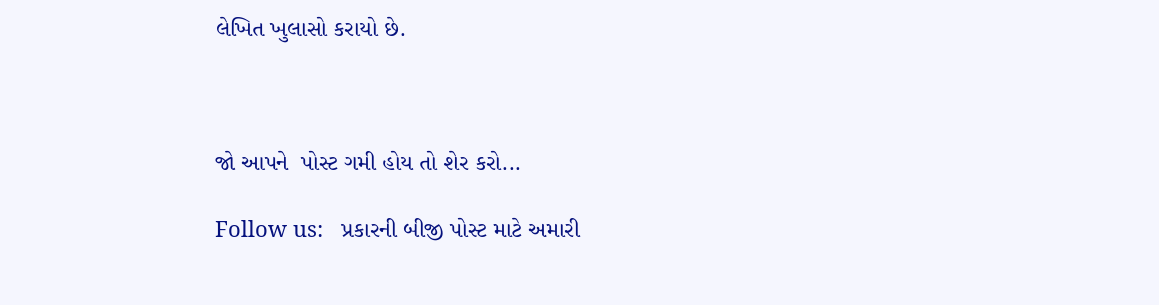લેખિત ખુલાસો કરાયો છે.



જો આપને  પોસ્ટ ગમી હોય તો શેર કરો...

Follow us:   પ્રકારની બીજી પોસ્ટ માટે અમારી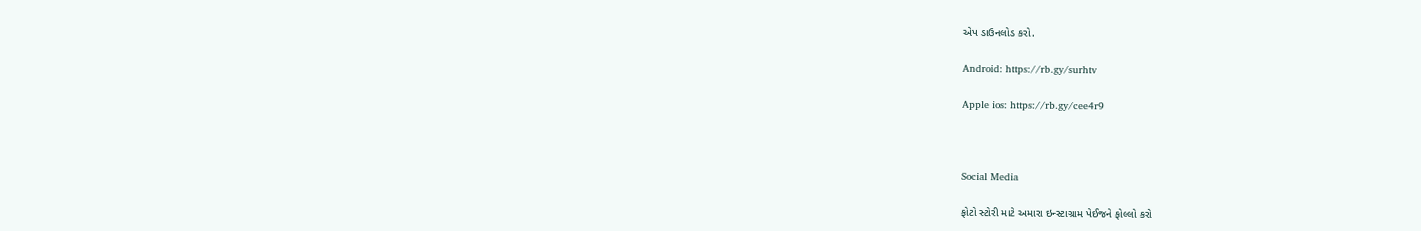એપ ડાઉનલોડ કરો.

Android: https://rb.gy/surhtv

Apple ios: https://rb.gy/cee4r9



Social Media

ફોટો સ્ટોરી માટે અમારા ઇન્સ્ટાગ્રામ પેઈજને ફોલ્લો કરો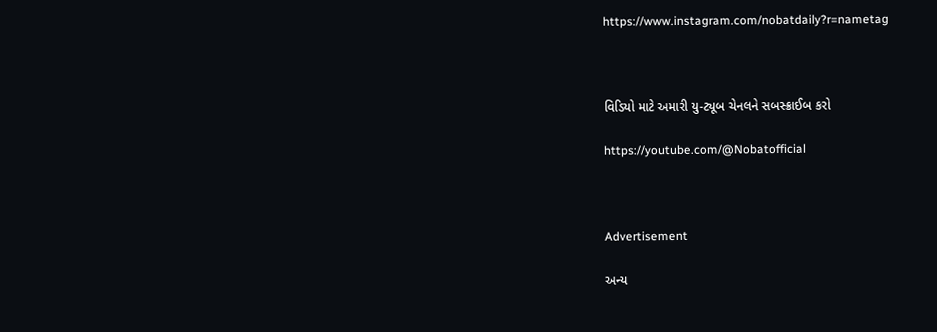https://www.instagram.com/nobatdaily?r=nametag



વિડિયો માટે અમારી યુ-ટ્યૂબ ચેનલને સબસ્ક્રાઈબ કરો

https://youtube.com/@Nobatofficial



Advertisement

અન્ય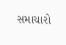સમાચારો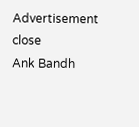Advertisement
close
Ank Bandh